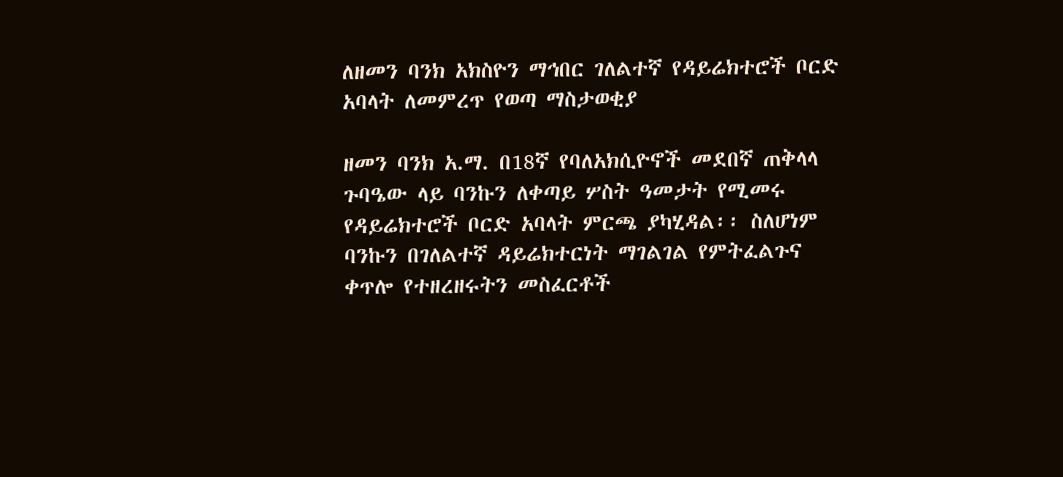ለዘመን ባንክ አክስዮን ማኅበር ገለልተኛ የዳይሬክተሮች ቦርድ አባላት ለመምረጥ የወጣ ማስታወቂያ

ዘመን ባንክ አ.ማ. በ18ኛ የባለአክሲዮኖች መደበኛ ጠቅላላ ጉባዔው ላይ ባንኩን ለቀጣይ ሦስት ዓመታት የሚመሩ የዳይሬክተሮች ቦርድ አባላት ምርጫ ያካሂዳል፡፡ ስለሆነም ባንኩን በገለልተኛ ዳይሬክተርነት ማገልገል የምትፈልጉና ቀጥሎ የተዘረዘሩትን መስፈርቶች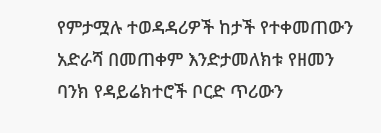የምታሟሉ ተወዳዳሪዎች ከታች የተቀመጠውን አድራሻ በመጠቀም እንድታመለክቱ የዘመን ባንክ የዳይሬክተሮች ቦርድ ጥሪውን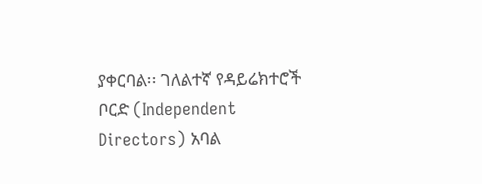ያቀርባል፡፡ ገለልተኛ የዳይሬክተሮች ቦርድ (Independent Directors) አባል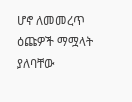ሆኖ ለመመረጥ ዕጩዎች ማሟላት ያለባቸው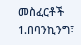መስፈርቶች 1.በባንኪንግ፣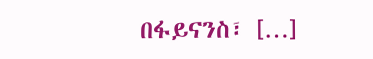በፋይናንስ፣ […]